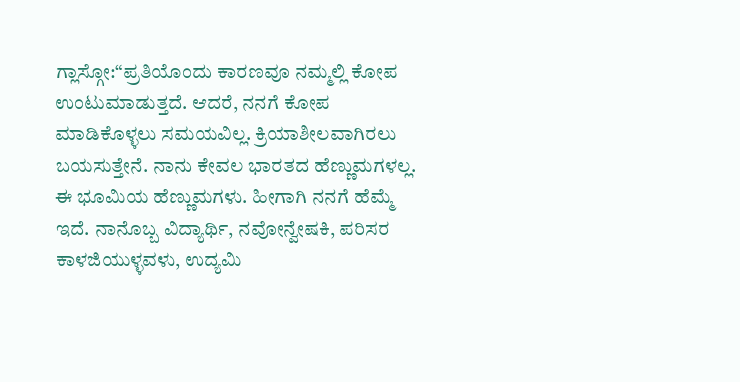ಗ್ಲಾಸ್ಗೋ:“ಪ್ರತಿಯೊಂದು ಕಾರಣವೂ ನಮ್ಮಲ್ಲಿ ಕೋಪ ಉಂಟುಮಾಡುತ್ತದೆ. ಆದರೆ, ನನಗೆ ಕೋಪ ಮಾಡಿಕೊಳ್ಳಲು ಸಮಯವಿಲ್ಲ. ಕ್ರಿಯಾಶೀಲವಾಗಿರಲು ಬಯಸುತ್ತೇನೆ. ನಾನು ಕೇವಲ ಭಾರತದ ಹೆಣ್ಣುಮಗಳಲ್ಲ. ಈ ಭೂಮಿಯ ಹೆಣ್ಣುಮಗಳು. ಹೀಗಾಗಿ ನನಗೆ ಹೆಮ್ಮೆ ಇದೆ. ನಾನೊಬ್ಬ ವಿದ್ಯಾರ್ಥಿ, ನವೋನ್ವೇಷಕಿ, ಪರಿಸರ ಕಾಳಜಿಯುಳ್ಳವಳು, ಉದ್ಯಮಿ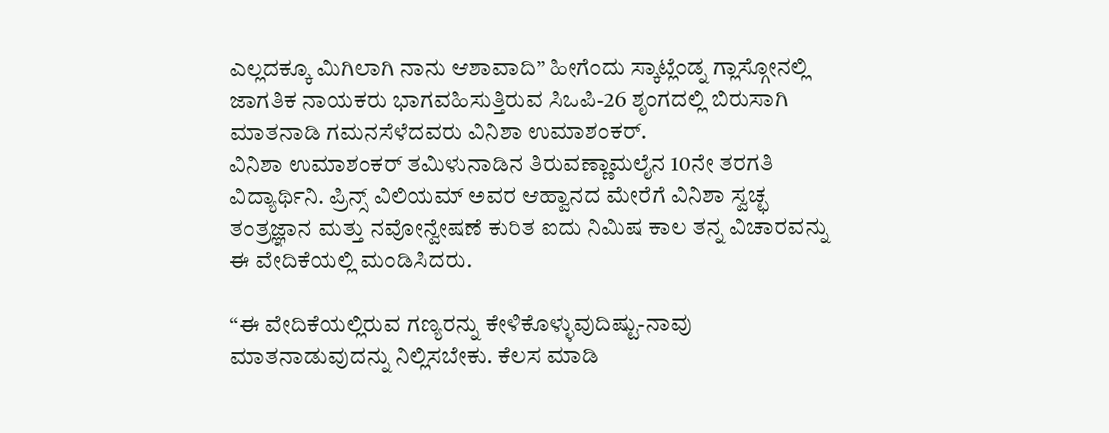ಎಲ್ಲದಕ್ಕೂ ಮಿಗಿಲಾಗಿ ನಾನು ಆಶಾವಾದಿ” ಹೀಗೆಂದು ಸ್ಕಾಟ್ಲೆಂಡ್ನ ಗ್ಲಾಸ್ಗೋನಲ್ಲಿ ಜಾಗತಿಕ ನಾಯಕರು ಭಾಗವಹಿಸುತ್ತಿರುವ ಸಿಒಪಿ-26 ಶೃಂಗದಲ್ಲಿ ಬಿರುಸಾಗಿ ಮಾತನಾಡಿ ಗಮನಸೆಳೆದವರು ವಿನಿಶಾ ಉಮಾಶಂಕರ್.
ವಿನಿಶಾ ಉಮಾಶಂಕರ್ ತಮಿಳುನಾಡಿನ ತಿರುವಣ್ಣಾಮಲೈನ 10ನೇ ತರಗತಿ ವಿದ್ಯಾರ್ಥಿನಿ. ಪ್ರಿನ್ಸ್ ವಿಲಿಯಮ್ ಅವರ ಆಹ್ವಾನದ ಮೇರೆಗೆ ವಿನಿಶಾ ಸ್ವಚ್ಛ ತಂತ್ರಜ್ಞಾನ ಮತ್ತು ನವೋನ್ವೇಷಣೆ ಕುರಿತ ಐದು ನಿಮಿಷ ಕಾಲ ತನ್ನ ವಿಚಾರವನ್ನು ಈ ವೇದಿಕೆಯಲ್ಲಿ ಮಂಡಿಸಿದರು.

“ಈ ವೇದಿಕೆಯಲ್ಲಿರುವ ಗಣ್ಯರನ್ನು ಕೇಳಿಕೊಳ್ಳುವುದಿಷ್ಟು-ನಾವು ಮಾತನಾಡುವುದನ್ನು ನಿಲ್ಲಿಸಬೇಕು. ಕೆಲಸ ಮಾಡಿ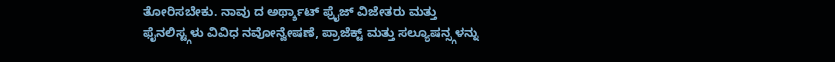ತೋರಿಸಬೇಕು. ನಾವು ದ ಅರ್ಥ್ಶಾಟ್ ಫ್ರೈಜ್ ವಿಜೇತರು ಮತ್ತು ಫೈನಲಿಸ್ಟ್ಗಳು ವಿವಿಧ ನವೋನ್ವೇಷಣೆ, ಪ್ರಾಜೆಕ್ಟ್ ಮತ್ತು ಸಲ್ಯೂಷನ್ಸ್ಗಳನ್ನು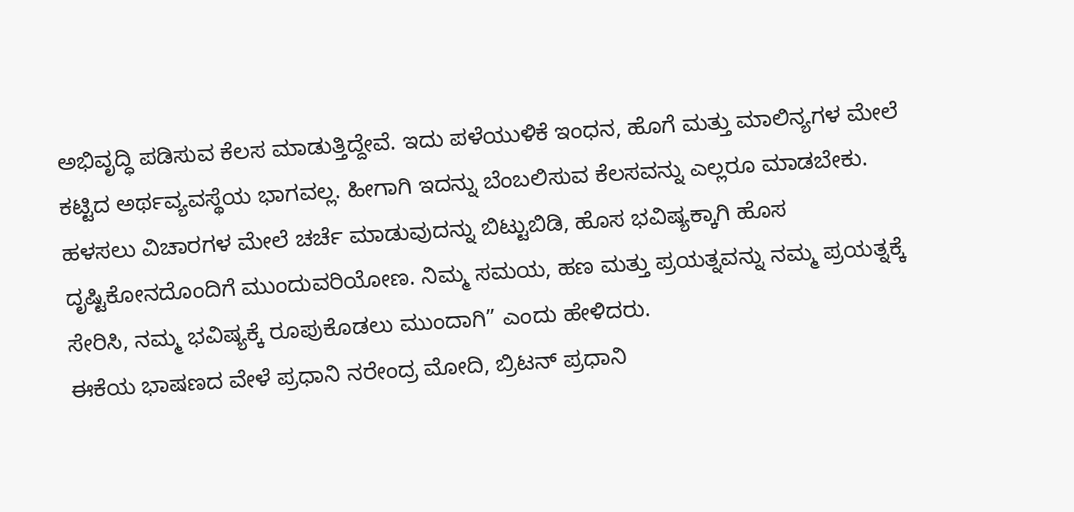ಅಭಿವೃದ್ಧಿ ಪಡಿಸುವ ಕೆಲಸ ಮಾಡುತ್ತಿದ್ದೇವೆ. ಇದು ಪಳೆಯುಳಿಕೆ ಇಂಧನ, ಹೊಗೆ ಮತ್ತು ಮಾಲಿನ್ಯಗಳ ಮೇಲೆ ಕಟ್ಟಿದ ಅರ್ಥವ್ಯವಸ್ಥೆಯ ಭಾಗವಲ್ಲ. ಹೀಗಾಗಿ ಇದನ್ನು ಬೆಂಬಲಿಸುವ ಕೆಲಸವನ್ನು ಎಲ್ಲರೂ ಮಾಡಬೇಕು. ಹಳಸಲು ವಿಚಾರಗಳ ಮೇಲೆ ಚರ್ಚೆ ಮಾಡುವುದನ್ನು ಬಿಟ್ಟುಬಿಡಿ, ಹೊಸ ಭವಿಷ್ಯಕ್ಕಾಗಿ ಹೊಸ ದೃಷ್ಟಿಕೋನದೊಂದಿಗೆ ಮುಂದುವರಿಯೋಣ. ನಿಮ್ಮ ಸಮಯ, ಹಣ ಮತ್ತು ಪ್ರಯತ್ನವನ್ನು ನಮ್ಮ ಪ್ರಯತ್ನಕ್ಕೆ ಸೇರಿಸಿ, ನಮ್ಮ ಭವಿಷ್ಯಕ್ಕೆ ರೂಪುಕೊಡಲು ಮುಂದಾಗಿ” ಎಂದು ಹೇಳಿದರು.
ಈಕೆಯ ಭಾಷಣದ ವೇಳೆ ಪ್ರಧಾನಿ ನರೇಂದ್ರ ಮೋದಿ, ಬ್ರಿಟನ್ ಪ್ರಧಾನಿ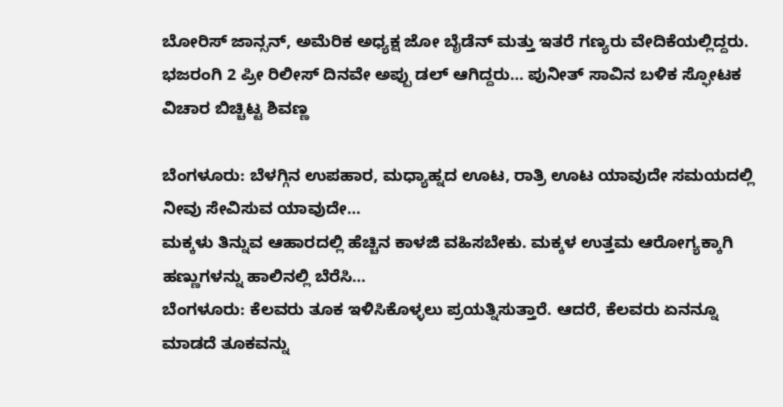ಬೋರಿಸ್ ಜಾನ್ಸನ್, ಅಮೆರಿಕ ಅಧ್ಯಕ್ಷ ಜೋ ಬೈಡೆನ್ ಮತ್ತು ಇತರೆ ಗಣ್ಯರು ವೇದಿಕೆಯಲ್ಲಿದ್ದರು.
ಭಜರಂಗಿ 2 ಪ್ರೀ ರಿಲೀಸ್ ದಿನವೇ ಅಪ್ಪು ಡಲ್ ಆಗಿದ್ದರು… ಪುನೀತ್ ಸಾವಿನ ಬಳಿಕ ಸ್ಫೋಟಕ ವಿಚಾರ ಬಿಚ್ಚಿಟ್ಟ ಶಿವಣ್ಣ

ಬೆಂಗಳೂರು: ಬೆಳಗ್ಗಿನ ಉಪಹಾರ, ಮಧ್ಯಾಹ್ನದ ಊಟ, ರಾತ್ರಿ ಊಟ ಯಾವುದೇ ಸಮಯದಲ್ಲಿ ನೀವು ಸೇವಿಸುವ ಯಾವುದೇ…
ಮಕ್ಕಳು ತಿನ್ನುವ ಆಹಾರದಲ್ಲಿ ಹೆಚ್ಚಿನ ಕಾಳಜಿ ವಹಿಸಬೇಕು. ಮಕ್ಕಳ ಉತ್ತಮ ಆರೋಗ್ಯಕ್ಕಾಗಿ ಹಣ್ಣುಗಳನ್ನು ಹಾಲಿನಲ್ಲಿ ಬೆರೆಸಿ…
ಬೆಂಗಳೂರು: ಕೆಲವರು ತೂಕ ಇಳಿಸಿಕೊಳ್ಳಲು ಪ್ರಯತ್ನಿಸುತ್ತಾರೆ. ಆದರೆ, ಕೆಲವರು ಏನನ್ನೂ ಮಾಡದೆ ತೂಕವನ್ನು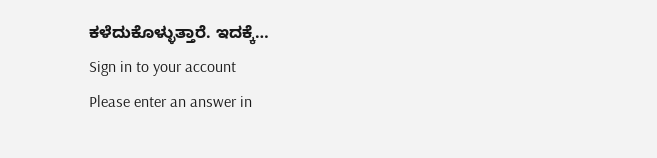ಕಳೆದುಕೊಳ್ಳುತ್ತಾರೆ. ಇದಕ್ಕೆ…
Sign in to your account
Please enter an answer in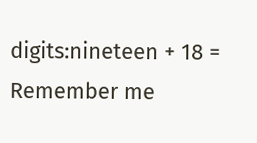digits:nineteen + 18 =
Remember me